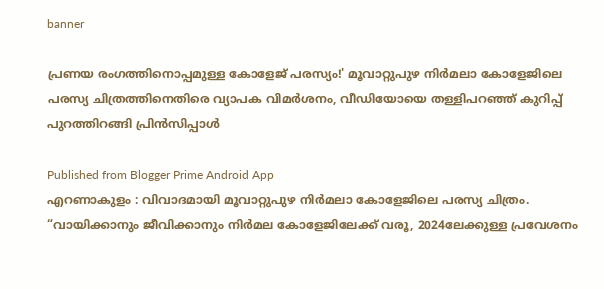banner

പ്രണയ രംഗത്തിനൊപ്പമുള്ള കോളേജ് പരസ്യം!' മൂവാറ്റുപുഴ നിർമലാ കോളേജിലെ പരസ്യ ചിത്രത്തിനെതിരെ വ്യാപക വിമർശനം, വീഡിയോയെ തള്ളിപറഞ്ഞ് കുറിപ്പ് പുറത്തിറങ്ങി പ്രിൻസിപ്പാൾ

Published from Blogger Prime Android App
എറണാകുളം : വിവാദമായി മൂവാറ്റുപുഴ നിർമലാ കോളേജിലെ പരസ്യ ചിത്രം. “വായിക്കാനും ജീവിക്കാനും നിർമല കോളേജിലേക്ക് വരൂ, 2024ലേക്കുള്ള പ്രവേശനം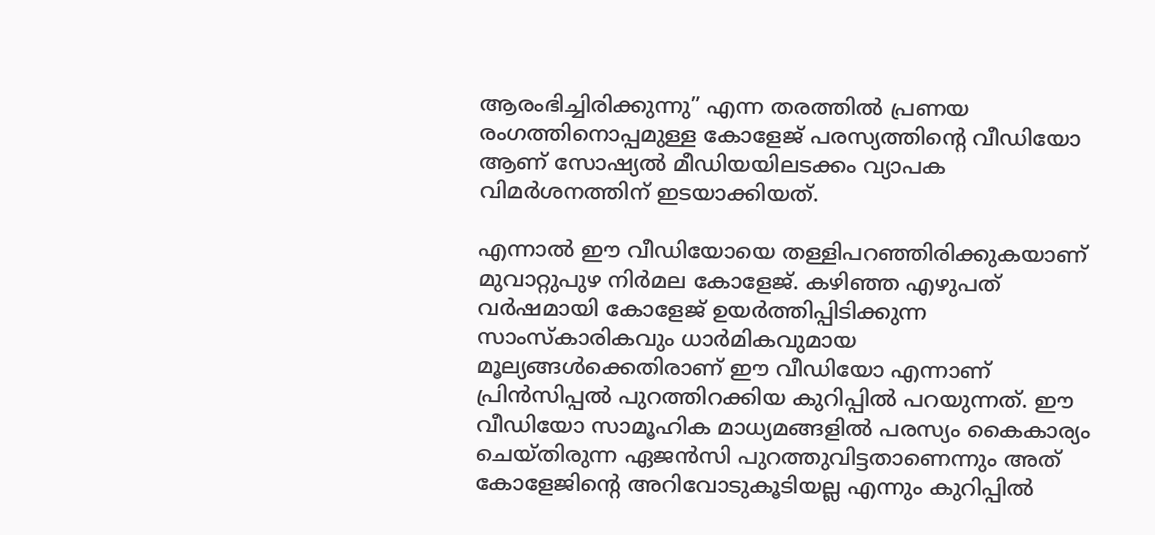ആരംഭിച്ചിരിക്കുന്നു” എന്ന തരത്തില്‍ പ്രണയ രംഗത്തിനൊപ്പമുള്ള കോളേജ് പരസ്യത്തിൻ്റെ വീഡിയോ ആണ് സോഷ്യൽ മീഡിയയിലടക്കം വ്യാപക വിമർശനത്തിന് ഇടയാക്കിയത്.

എന്നാല്‍ ഈ വീഡിയോയെ തള്ളിപറഞ്ഞിരിക്കുകയാണ് മുവാറ്റുപുഴ നിർമല കോളേജ്. കഴിഞ്ഞ എഴുപത് വർഷമായി കോളേജ് ഉയർത്തിപ്പിടിക്കുന്ന സാംസ്കാരികവും ധാർമികവുമായ മൂല്യങ്ങള്‍ക്കെതിരാണ് ഈ വീഡിയോ എന്നാണ് പ്രിൻസിപ്പല്‍ പുറത്തിറക്കിയ കുറിപ്പില്‍ പറയുന്നത്. ഈ വീഡിയോ സാമൂഹിക മാധ്യമങ്ങളില്‍ പരസ്യം കൈകാര്യം ചെയ്തിരുന്ന ഏജൻസി പുറത്തുവിട്ടതാണെന്നും അത് കോളേജിന്റെ അറിവോടുകൂടിയല്ല എന്നും കുറിപ്പില്‍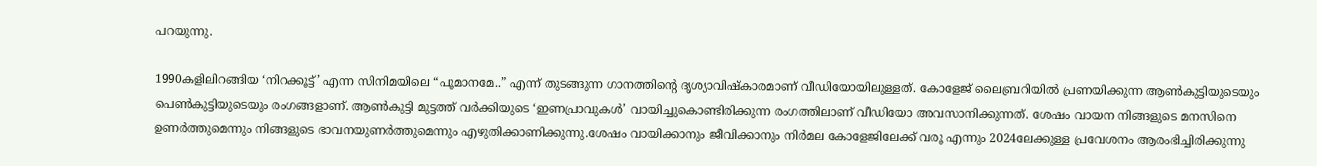പറയുന്നു.

1990കളിലിറങ്ങിയ ‘നിറക്കൂട്ട്’ എന്ന സിനിമയിലെ “പൂമാനമേ..” എന്ന് തുടങ്ങുന്ന ഗാനത്തിന്റെ ദൃശ്യാവിഷ്കാരമാണ് വീഡിയോയിലുള്ളത്. കോളേജ് ലൈബ്രറിയില്‍ പ്രണയിക്കുന്ന ആണ്‍കുട്ടിയുടെയും പെണ്‍കുട്ടിയുടെയും രംഗങ്ങളാണ്. ആണ്‍കുട്ടി മുട്ടത്ത് വർക്കിയുടെ ‘ഇണപ്രാവുകള്‍’ വായിച്ചുകൊണ്ടിരിക്കുന്ന രംഗത്തിലാണ് വീഡിയോ അവസാനിക്കുന്നത്. ശേഷം വായന നിങ്ങളുടെ മനസിനെ ഉണർത്തുമെന്നും നിങ്ങളുടെ ഭാവനയുണർത്തുമെന്നും എഴുതിക്കാണിക്കുന്നു.ശേഷം വായിക്കാനും ജീവിക്കാനും നിർമല കോളേജിലേക്ക് വരൂ എന്നും 2024ലേക്കുള്ള പ്രവേശനം ആരംഭിച്ചിരിക്കുന്നു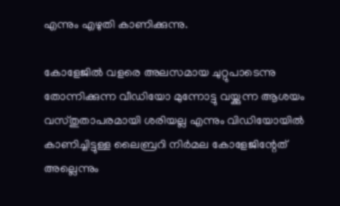എന്നും എഴുതി കാണിക്കുന്നു.

കോളേജില്‍ വളരെ അലസമായ ചുറ്റുപാടെന്നു തോന്നിക്കുന്ന വീഡിയോ മുന്നോട്ടു വയ്ക്കുന്ന ആശയം വസ്തുതാപരമായി ശരിയല്ല എന്നും വിഡിയോയില്‍ കാണിച്ചിട്ടുള്ള ലൈബ്രറി നിർമല കോളേജിന്റേത് അല്ലെന്നും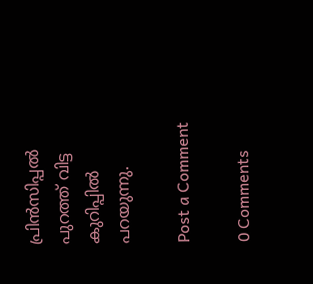പ്രിൻസിപ്പല്‍ പുറത്ത് വിട്ട കുറിപ്പില്‍ പറയുന്നു.

Post a Comment

0 Comments